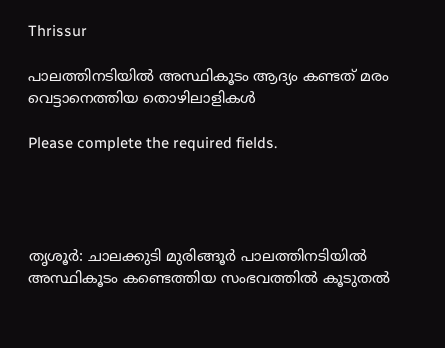Thrissur

പാലത്തിനടിയില്‍ അസ്ഥികൂടം ആദ്യം കണ്ടത് മരം വെട്ടാനെത്തിയ തൊഴിലാളികള്‍

Please complete the required fields.




തൃശൂര്‍: ചാലക്കുടി മുരിങ്ങൂര്‍ പാലത്തിനടിയില്‍ അസ്ഥികൂടം കണ്ടെത്തിയ സംഭവത്തില്‍ കൂടുതല്‍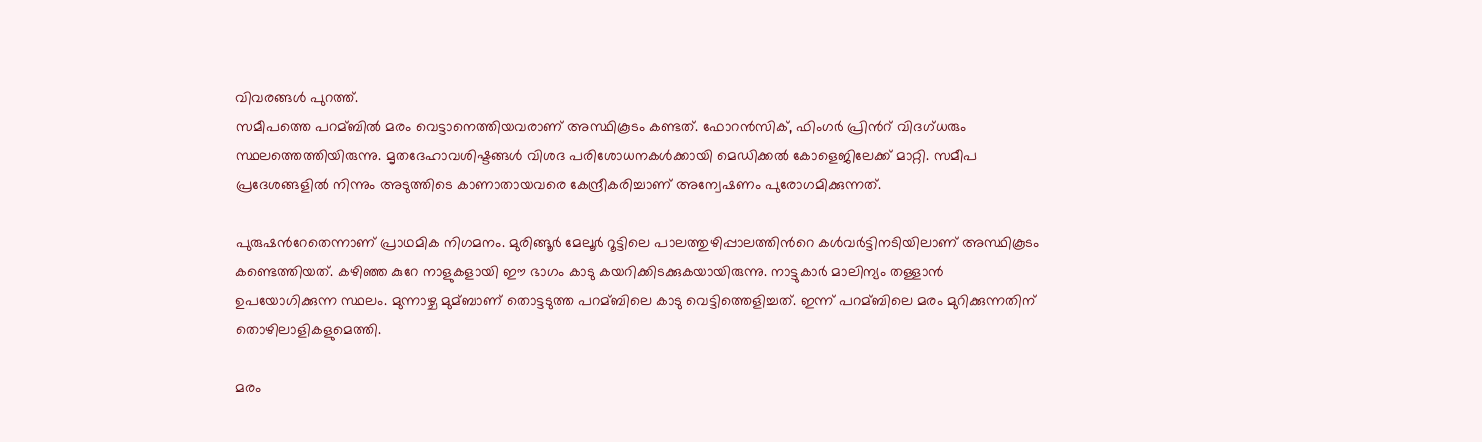വിവരങ്ങള്‍ പുറത്ത്.
സമീപത്തെ പറമ്ബില്‍ മരം വെട്ടാനെത്തിയവരാണ് അസ്ഥികൂടം കണ്ടത്. ഫോറന്‍സിക്, ഫിംഗര്‍ പ്രിന്‍റ് വിദഗ്ധരും സ്ഥലത്തെത്തിയിരുന്നു. മൃതദേഹാവശിഷ്ടങ്ങള്‍ വിശദ പരിശോധനകള്‍ക്കായി മെഡിക്കല്‍ കോളെജിലേക്ക് മാറ്റി. സമീപ പ്രദേശങ്ങളില്‍ നിന്നും അടുത്തിടെ കാണാതായവരെ കേന്ദ്രീകരിച്ചാണ് അന്വേഷണം പുരോഗമിക്കുന്നത്.

പുരുഷന്‍റേതെന്നാണ് പ്രാഥമിക നിഗമനം. മുരിങ്ങൂര്‍ മേലൂര്‍ റൂട്ടിലെ പാലത്തുഴിപ്പാലത്തിന്‍റെ കള്‍വര്‍ട്ടിനടിയിലാണ് അസ്ഥികൂടം കണ്ടെത്തിയത്. കഴിഞ്ഞ കുറേ നാളുകളായി ഈ ഭാഗം കാടു കയറിക്കിടക്കുകയായിരുന്നു. നാട്ടുകാര്‍ മാലിന്യം തള്ളാന്‍ ഉപയോഗിക്കുന്ന സ്ഥലം. മുന്നാഴ്ച മുമ്ബാണ് തൊട്ടടുത്ത പറമ്ബിലെ കാടു വെട്ടിത്തെളിച്ചത്. ഇന്ന് പറമ്ബിലെ മരം മുറിക്കുന്നതിന് തൊഴിലാളികളുമെത്തി.

മരം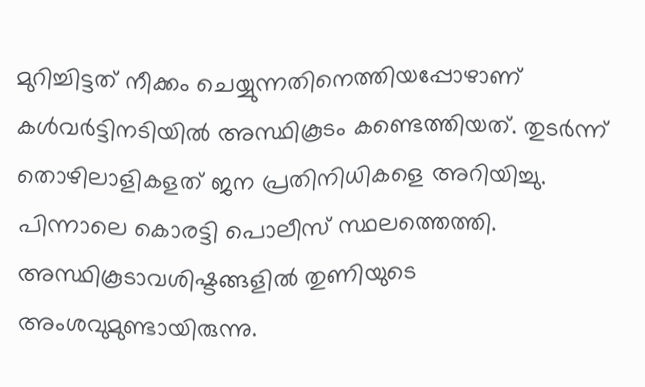മുറിച്ചിട്ടത് നീക്കം ചെയ്യുന്നതിനെത്തിയപ്പോഴാണ് കള്‍വര്‍ട്ടിനടിയില്‍ അസ്ഥികൂടം കണ്ടെത്തിയത്. തുടര്‍ന്ന് തൊഴിലാളികളത് ജന പ്രതിനിധികളെ അറിയിച്ചു. പിന്നാലെ കൊരട്ടി പൊലീസ് സ്ഥലത്തെത്തി. അസ്ഥികൂടാവശിഷ്ടങ്ങളില്‍ തുണിയുടെ അംശവുമുണ്ടായിരുന്നു.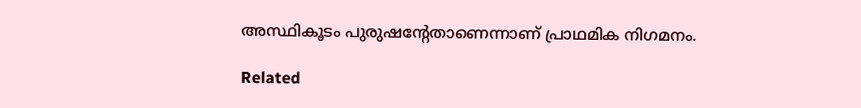അസ്ഥികൂടം പുരുഷന്‍റേതാണെന്നാണ് പ്രാഥമിക നിഗമനം.

Related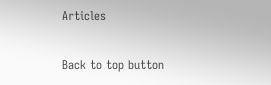Articles

Back to top button